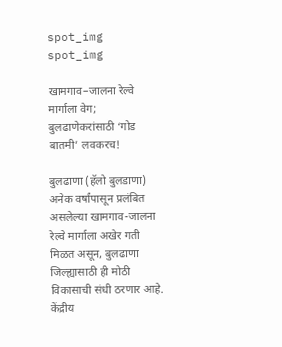spot_img
spot_img

खामगाव–जालना रेल्वे मार्गाला वेग; बुलढाणेकरांसाठी ‘गोड बातमी’ लवकरच!

बुलढाणा (हॅलो बुलडाणा) अनेक वर्षांपासून प्रलंबित असलेल्या खामगाव-जालना रेल्वे मार्गाला अखेर गती मिळत असून, बुलढाणा जिल्ह्यासाठी ही मोठी विकासाची संधी ठरणार आहे. केंद्रीय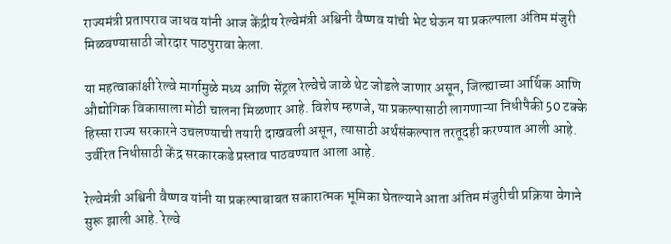राज्यमंत्री प्रतापराव जाधव यांनी आज केंद्रीय रेल्वेमंत्री अश्विनी वैष्णव यांची भेट घेऊन या प्रकल्पाला अंतिम मंजुरी मिळवण्यासाठी जोरदार पाठपुरावा केला.

या महत्वाकांक्षी रेल्वे मार्गामुळे मध्य आणि सेंट्रल रेल्वेचे जाळे थेट जोडले जाणार असून, जिल्ह्याच्या आर्थिक आणि औद्योगिक विकासाला मोठी चालना मिळणार आहे. विशेष म्हणजे, या प्रकल्पासाठी लागणाऱ्या निधीपैकी 50 टक्के हिस्सा राज्य सरकारने उचलण्याची तयारी दाखवली असून, त्यासाठी अर्थसंकल्पात तरतूदही करण्यात आली आहे. उर्वरित निधीसाठी केंद्र सरकारकडे प्रस्ताव पाठवण्यात आला आहे.

रेल्वेमंत्री अश्विनी वैष्णव यांनी या प्रकल्पाबाबत सकारात्मक भूमिका घेतल्याने आता अंतिम मंजुरीची प्रक्रिया वेगाने सुरू झाली आहे. रेल्वे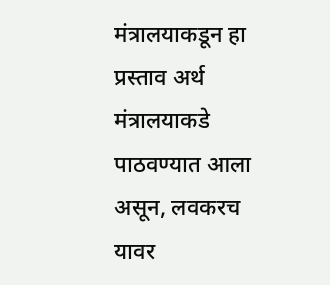मंत्रालयाकडून हा प्रस्ताव अर्थ मंत्रालयाकडे पाठवण्यात आला असून, लवकरच यावर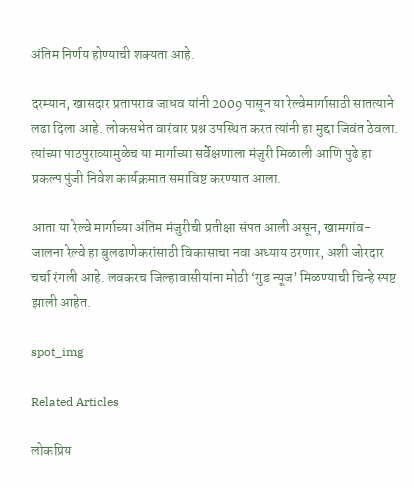अंतिम निर्णय होण्याची शक्यता आहे.

दरम्यान, खासदार प्रतापराव जाधव यांनी 2009 पासून या रेल्वेमार्गासाठी सातत्याने लढा दिला आहे. लोकसभेत वारंवार प्रश्न उपस्थित करत त्यांनी हा मुद्दा जिवंत ठेवला. त्यांच्या पाठपुराव्यामुळेच या मार्गाच्या सर्वेक्षणाला मंजुरी मिळाली आणि पुढे हा प्रकल्प पुंजी निवेश कार्यक्रमात समाविष्ट करण्यात आला.

आता या रेल्वे मार्गाच्या अंतिम मंजुरीची प्रतीक्षा संपत आली असून, खामगांव-जालना रेल्वे हा बुलढाणेकरांसाठी विकासाचा नवा अध्याय ठरणार, अशी जोरदार चर्चा रंगली आहे. लवकरच जिल्हावासीयांना मोठी ‘गुड न्यूज’ मिळण्याची चिन्हे स्पष्ट झाली आहेत.

spot_img

Related Articles

लोकप्रिय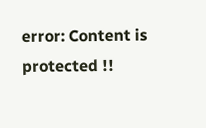error: Content is protected !!